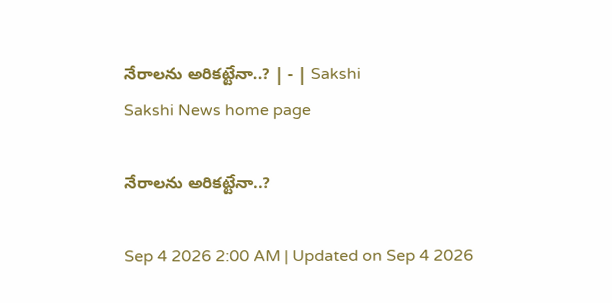నేరాలను అరికట్టేనా..? | - | Sakshi
Sakshi News home page

నేరాలను అరికట్టేనా..?

Sep 4 2026 2:00 AM | Updated on Sep 4 2026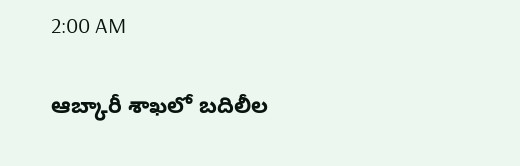2:00 AM

ఆబ్కారీ శాఖలో బదిలీల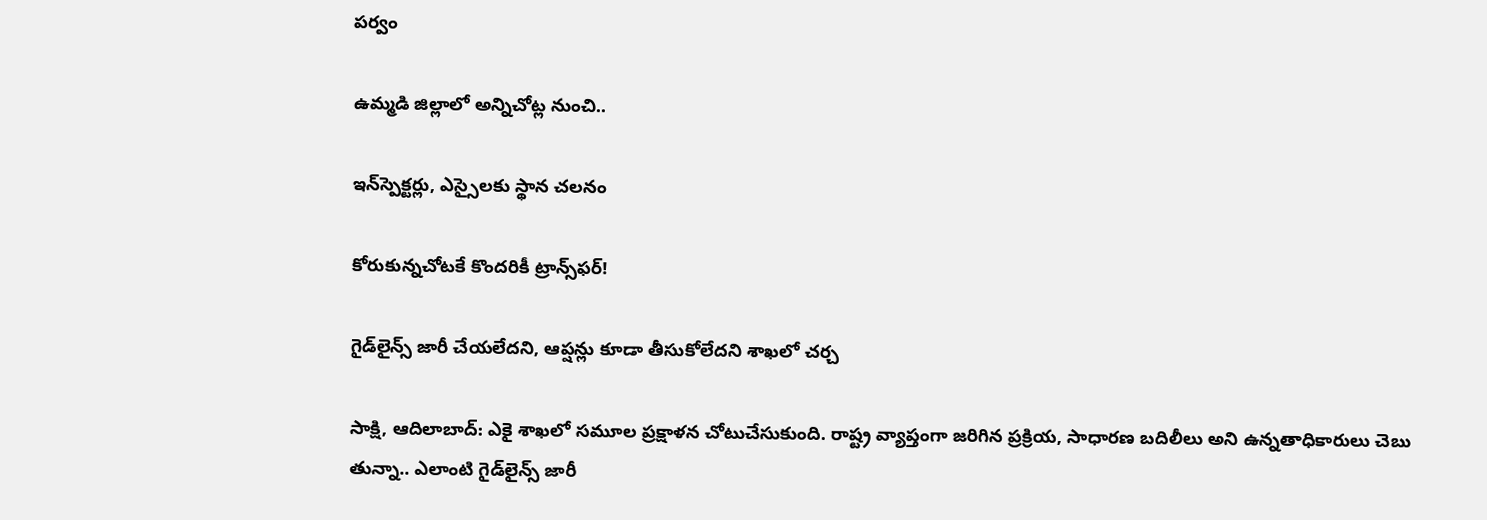పర్వం

ఉమ్మడి జిల్లాలో అన్నిచోట్ల నుంచి..

ఇన్‌స్పెక్టర్లు, ఎస్సైలకు స్థాన చలనం

కోరుకున్నచోటకే కొందరికీ ట్రాన్స్‌ఫర్‌!

గైడ్‌లైన్స్‌ జారీ చేయలేదని, ఆప్షన్లు కూడా తీసుకోలేదని శాఖలో చర్చ

సాక్షి, ఆదిలాబాద్‌: ఎకై శాఖలో సమూల ప్రక్షాళన చోటుచేసుకుంది. రాష్ట్ర వ్యాప్తంగా జరిగిన ప్రక్రియ, సాధారణ బదిలీలు అని ఉన్నతాధికారులు చెబు తున్నా.. ఎలాంటి గైడ్‌లైన్స్‌ జారీ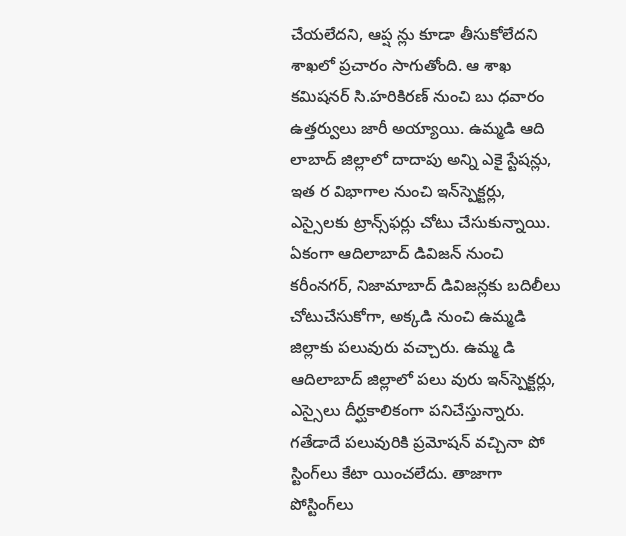చేయలేదని, ఆప్ష న్లు కూడా తీసుకోలేదని శాఖలో ప్రచారం సాగుతోంది. ఆ శాఖ కమిషనర్‌ సి.హరికిరణ్‌ నుంచి బు ధవారం ఉత్తర్వులు జారీ అయ్యాయి. ఉమ్మడి ఆది లాబాద్‌ జిల్లాలో దాదాపు అన్ని ఎకై స్టేషన్లు, ఇత ర విభాగాల నుంచి ఇన్‌స్పెక్టర్లు, ఎస్సైలకు ట్రాన్స్‌ఫర్లు చోటు చేసుకున్నాయి. ఏకంగా ఆదిలాబాద్‌ డివిజన్‌ నుంచి కరీంనగర్‌, నిజామాబాద్‌ డివిజన్లకు బదిలీలు చోటుచేసుకోగా, అక్కడి నుంచి ఉమ్మడి జిల్లాకు పలువురు వచ్చారు. ఉమ్మ డి ఆదిలాబాద్‌ జిల్లాలో పలు వురు ఇన్‌స్పెక్టర్లు, ఎస్సైలు దీర్ఘకాలికంగా పనిచేస్తున్నారు. గతేడాదే పలువురికి ప్రమోషన్‌ వచ్చినా పో స్టింగ్‌లు కేటా యించలేదు. తాజాగా పోస్టింగ్‌లు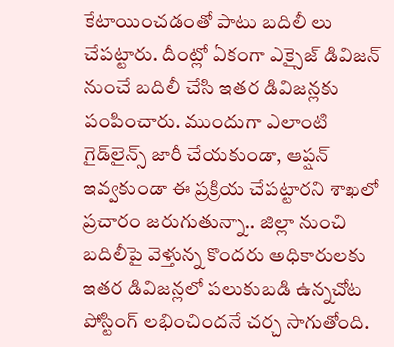కేటాయించడంతో పాటు బదిలీ లు చేపట్టారు. దీంట్లో ఏకంగా ఎక్సైజ్‌ డివిజన్‌ నుంచే బదిలీ చేసి ఇతర డివిజన్లకు పంపించారు. ముందుగా ఎలాంటి గైడ్‌లైన్స్‌ జారీ చేయకుండా, ఆప్షన్‌ ఇవ్వకుండా ఈ ప్రక్రియ చేపట్టారని శాఖలో ప్రచారం జరుగుతున్నా.. జిల్లా నుంచి బదిలీపై వెళ్తున్న కొందరు అధికారులకు ఇతర డివిజన్లలో పలుకుబడి ఉన్నచోట పోస్టింగ్‌ లభించిందనే చర్చ సాగుతోంది.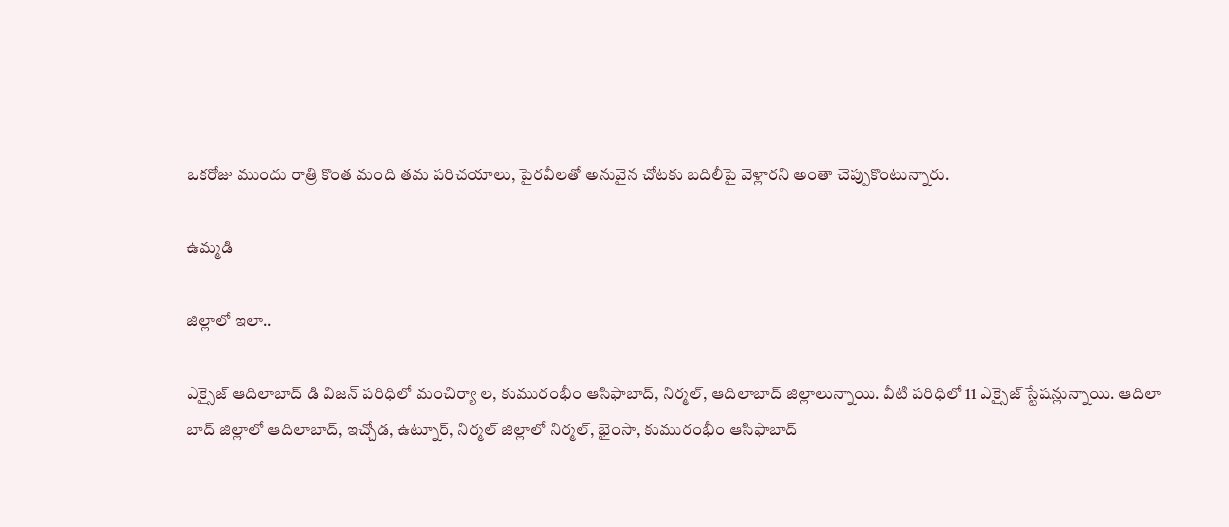ఒకరోజు ముందు రాత్రి కొంత మంది తమ పరిచయాలు, పైరవీలతో అనువైన చోటకు బదిలీపై వెళ్లారని అంతా చెప్పుకొంటున్నారు.

ఉమ్మడి

జిల్లాలో ఇలా..

ఎక్సైజ్‌ ఆదిలాబాద్‌ డి విజన్‌ పరిధిలో మంచిర్యా ల, కుమురంభీం ఆసిఫాబాద్‌, నిర్మల్‌, ఆదిలాబాద్‌ జిల్లాలున్నాయి. వీటి పరిధిలో 11 ఎక్సైజ్‌ స్టేషన్లున్నాయి. ఆదిలా బాద్‌ జిల్లాలో ఆదిలాబాద్‌, ఇచ్చోడ, ఉట్నూర్‌, నిర్మల్‌ జిల్లాలో నిర్మల్‌, భైంసా, కుమురంభీం ఆసిఫాబాద్‌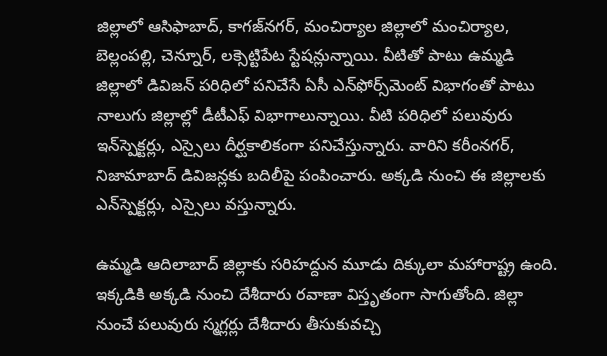జిల్లాలో ఆసిఫాబాద్‌, కాగజ్‌నగర్‌, మంచిర్యాల జిల్లాలో మంచిర్యాల, బెల్లంపల్లి, చెన్నూర్‌, లక్సెట్టిపేట స్టేషన్లున్నాయి. వీటితో పాటు ఉమ్మడి జిల్లాలో డివిజన్‌ పరిధిలో పనిచేసే ఏసీ ఎన్‌ఫోర్స్‌మెంట్‌ విభాగంతో పాటు నాలుగు జిల్లాల్లో డీటీఎఫ్‌ విభాగాలున్నాయి. వీటి పరిధిలో పలువురు ఇన్‌స్పెక్టర్లు, ఎస్సైలు దీర్ఘకాలికంగా పనిచేస్తున్నారు. వారిని కరీంనగర్‌, నిజామాబాద్‌ డివిజన్లకు బదిలీపై పంపించారు. అక్కడి నుంచి ఈ జిల్లాలకు ఎన్‌స్పెక్టర్లు, ఎస్సైలు వస్తున్నారు.

ఉమ్మడి ఆదిలాబాద్‌ జిల్లాకు సరిహద్దున మూడు దిక్కులా మహారాష్ట్ర ఉంది. ఇక్కడికి అక్కడి నుంచి దేశీదారు రవాణా విస్తృతంగా సాగుతోంది. జిల్లా నుంచే పలువురు స్మగ్లర్లు దేశీదారు తీసుకువచ్చి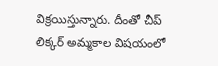విక్రయిస్తున్నారు. దీంతో చీప్‌ లిక్కర్‌ అమ్మకాల విషయంలో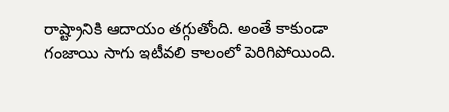రాష్ట్రానికి ఆదాయం తగ్గుతోంది. అంతే కాకుండా గంజాయి సాగు ఇటీవలి కాలంలో పెరిగిపోయింది.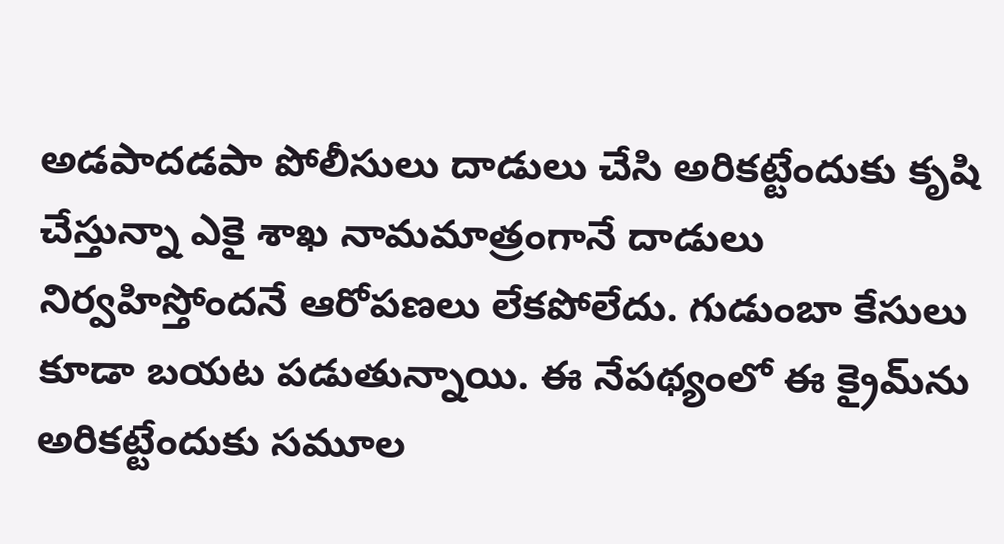అడపాదడపా పోలీసులు దాడులు చేసి అరికట్టేందుకు కృషి చేస్తున్నా ఎకై శాఖ నామమాత్రంగానే దాడులు నిర్వహిస్తోందనే ఆరోపణలు లేకపోలేదు. గుడుంబా కేసులు కూడా బయట పడుతున్నాయి. ఈ నేపథ్యంలో ఈ క్రైమ్‌ను అరికట్టేందుకు సమూల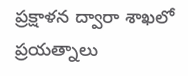ప్రక్షాళన ద్వారా శాఖలో ప్రయత్నాలు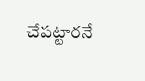చేపట్టారనే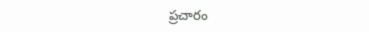ప్రచారం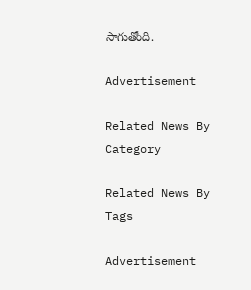సాగుతోంది.

Advertisement

Related News By Category

Related News By Tags

Advertisement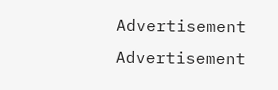Advertisement
Advertisement